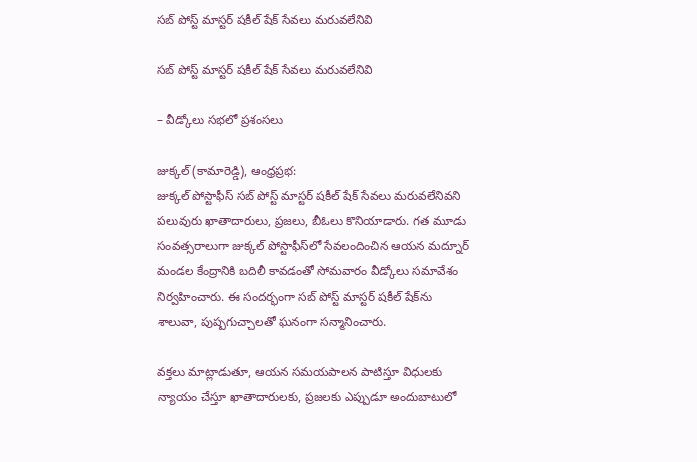సబ్ పోస్ట్ మాస్టర్ షకీల్ షేక్ సేవలు మరువలేనివి

సబ్ పోస్ట్ మాస్టర్ షకీల్ షేక్ సేవలు మరువలేనివి

– వీడ్కోలు సభలో ప్రశంసలు

జుక్కల్ (కామారెడ్డి), ఆంధ్రప్రభ:
జుక్కల్ పోస్టాఫీస్ సబ్ పోస్ట్ మాస్టర్ షకీల్ షేక్ సేవలు మరువలేనివని పలువురు ఖాతాదారులు, ప్రజలు, బీఓలు కొనియాడారు. గత మూడు సంవత్సరాలుగా జుక్కల్ పోస్టాఫీస్‌లో సేవలందించిన ఆయన మద్నూర్ మండల కేంద్రానికి బదిలీ కావడంతో సోమవారం వీడ్కోలు సమావేశం నిర్వహించారు. ఈ సందర్భంగా సబ్ పోస్ట్ మాస్టర్ షకీల్ షేక్‌ను శాలువా, పుష్పగుచ్చాలతో ఘనంగా సన్మానించారు.

వక్తలు మాట్లాడుతూ, ఆయన సమయపాలన పాటిస్తూ విధులకు న్యాయం చేస్తూ ఖాతాదారులకు, ప్రజలకు ఎప్పుడూ అందుబాటులో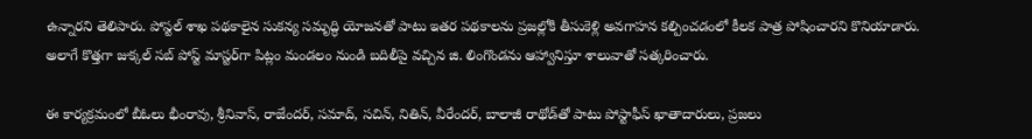ఉన్నారని తెలిపారు. పోస్టల్ శాఖ పథకాలైన సుకన్య సమృద్ధి యోజనతో పాటు ఇతర పథకాలను ప్రజల్లోకి తీసుకెళ్లి అవగాహన కల్పించడంలో కీలక పాత్ర పోషించారని కొనియాడారు.
అలాగే కొత్తగా జుక్కల్ సబ్ పోస్ట్ మాస్టర్‌గా పిట్లం మండలం నుండి బదిలీపై వచ్చిన జి. లింగొండను ఆహ్వానిస్తూ శాలువాతో సత్కరించారు.

ఈ కార్యక్రమంలో బీఓలు భీంరావు, శ్రీనివాస్, రాజేందర్, సమాద్, సచిన్, నితిన్, వీరేందర్, బాలాజీ రాథోడ్‌తో పాటు పోస్టాఫీస్ ఖాతాదారులు, ప్రజలు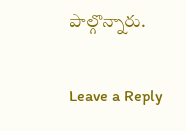పాల్గొన్నారు.

Leave a Reply